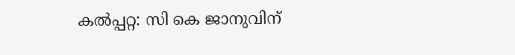കൽപ്പറ്റ: സി കെ ജാനുവിന്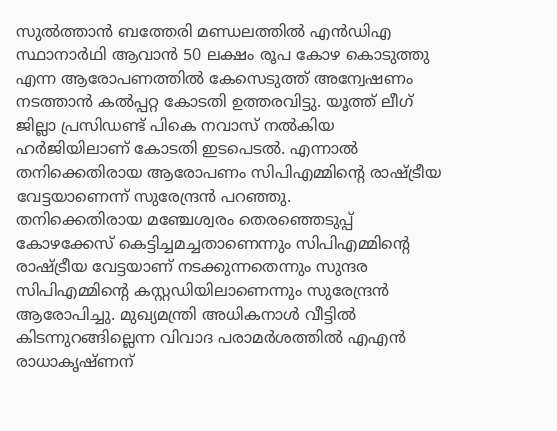സുൽത്താൻ ബത്തേരി മണ്ഡലത്തിൽ എൻഡിഎ സ്ഥാനാർഥി ആവാൻ 50 ലക്ഷം രൂപ കോഴ കൊടുത്തു എന്ന ആരോപണത്തിൽ കേസെടുത്ത് അന്വേഷണം നടത്താൻ കൽപ്പറ്റ കോടതി ഉത്തരവിട്ടു. യൂത്ത് ലീഗ് ജില്ലാ പ്രസിഡണ്ട് പികെ നവാസ് നൽകിയ ഹർജിയിലാണ് കോടതി ഇടപെടൽ. എന്നാൽ തനിക്കെതിരായ ആരോപണം സിപിഎമ്മിന്റെ രാഷ്ട്രീയ വേട്ടയാണെന്ന് സുരേന്ദ്രൻ പറഞ്ഞു.
തനിക്കെതിരായ മഞ്ചേശ്വരം തെരഞ്ഞെടുപ്പ് കോഴക്കേസ് കെട്ടിച്ചമച്ചതാണെന്നും സിപിഎമ്മിന്റെ രാഷ്ട്രീയ വേട്ടയാണ് നടക്കുന്നതെന്നും സുന്ദര സിപിഎമ്മിന്റെ കസ്റ്റഡിയിലാണെന്നും സുരേന്ദ്രൻ ആരോപിച്ചു. മുഖ്യമന്ത്രി അധികനാൾ വീട്ടിൽ കിടന്നുറങ്ങില്ലെന്ന വിവാദ പരാമർശത്തിൽ എഎൻ രാധാകൃഷ്ണന്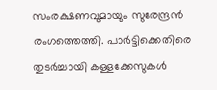സംരക്ഷണവുമായും സുരേന്ദ്രൻ രംഗത്തെത്തി. പാർട്ടിക്കെതിരെ തുടർച്ചായി കള്ളക്കേസുകൾ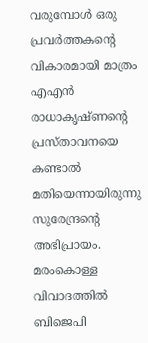വരുമ്പോൾ ഒരു പ്രവർത്തകന്റെ വികാരമായി മാത്രം എഎൻ രാധാകൃഷ്ണന്റെ പ്രസ്താവനയെ കണ്ടാൽ മതിയെന്നായിരുന്നു സുരേന്ദ്രന്റെ അഭിപ്രായം.
മരംകൊള്ള വിവാദത്തിൽ ബിജെപി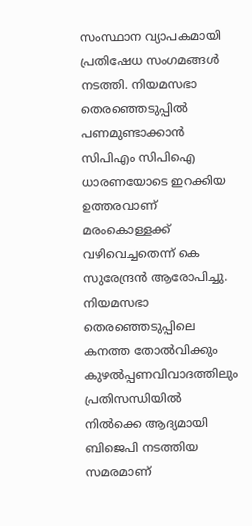സംസ്ഥാന വ്യാപകമായി പ്രതിഷേധ സംഗമങ്ങൾ നടത്തി. നിയമസഭാ തെരഞ്ഞെടുപ്പിൽ പണമുണ്ടാക്കാൻ സിപിഎം സിപിഐ ധാരണയോടെ ഇറക്കിയ ഉത്തരവാണ് മരംകൊള്ളക്ക് വഴിവെച്ചതെന്ന് കെ സുരേന്ദ്രൻ ആരോപിച്ചു. നിയമസഭാ തെരഞ്ഞെടുപ്പിലെ കനത്ത തോൽവിക്കും കുഴൽപ്പണവിവാദത്തിലും പ്രതിസന്ധിയിൽ നിൽക്കെ ആദ്യമായി ബിജെപി നടത്തിയ സമരമാണ്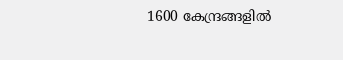1600 കേന്ദ്രങ്ങളിൽ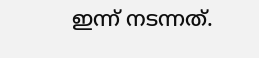ഇന്ന് നടന്നത്.